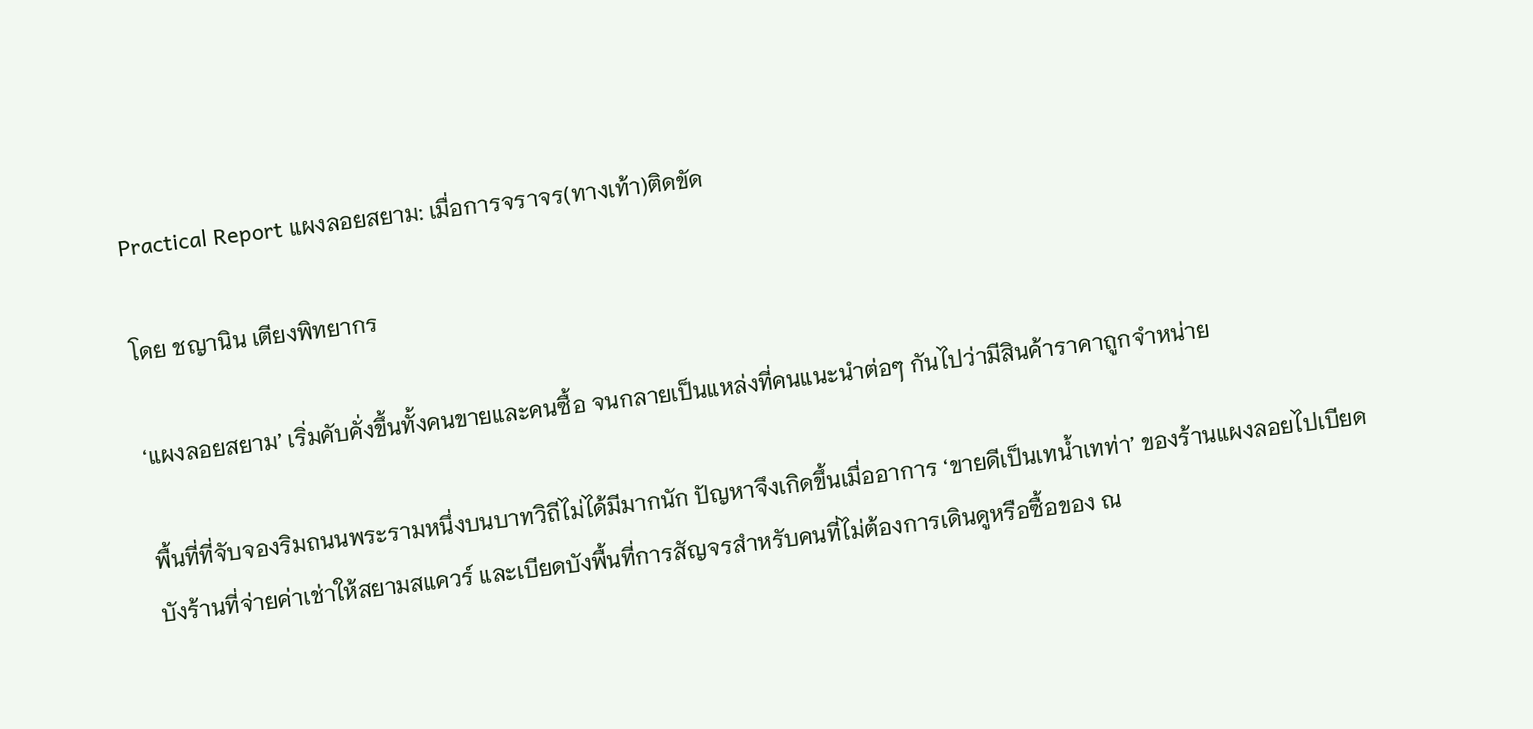Practical Report แผงลอยสยาม: เมื่อการจราจร(ทางเท้า)ติดขัด

โดย ชญานิน เตียงพิทยากร

‘แผงลอยสยาม’ เริ่มคับคั่งขึ้นทั้งคนขายและคนซื้อ จนกลายเป็นแหล่งที่คนแนะนำต่อๆ กันไปว่ามีสินค้าราคาถูกจำหน่าย

พื้นที่ที่จับจองริมถนนพระรามหนึ่งบนบาทวิถีไม่ได้มีมากนัก ปัญหาจึงเกิดขึ้นเมื่ออาการ ‘ขายดีเป็นเทน้ำเทท่า’ ของร้านแผงลอยไปเบียดบังร้านที่จ่ายค่าเช่าให้สยามสแควร์ และเบียดบังพื้นที่การสัญจรสำหรับคนที่ไม่ต้องการเดินดูหรือซื้อของ ณ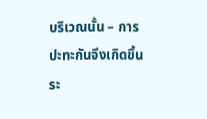บริเวณนั้น – การปะทะกันจึงเกิดขึ้นระ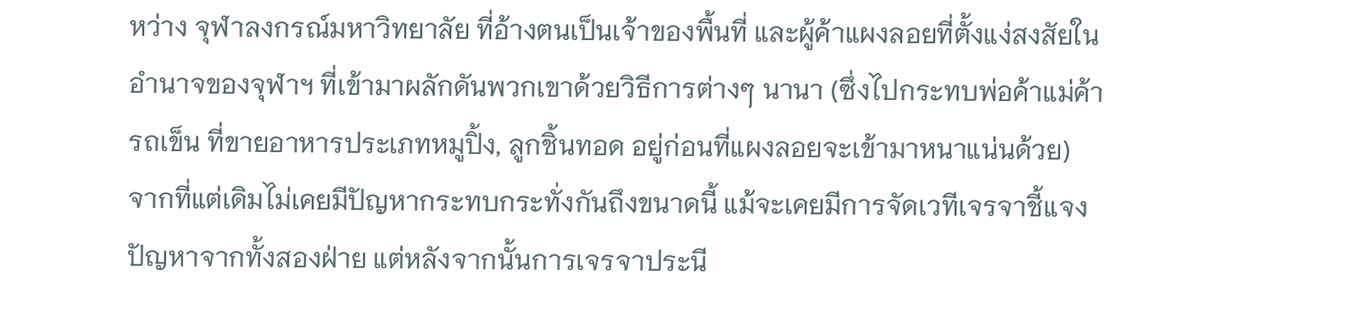หว่าง จุฬาลงกรณ์มหาวิทยาลัย ที่อ้างตนเป็นเจ้าของพื้นที่ และผู้ค้าแผงลอยที่ตั้งแง่สงสัยในอำนาจของจุฬาฯ ที่เข้ามาผลักดันพวกเขาด้วยวิธีการต่างๆ นานา (ซึ่งไปกระทบพ่อค้าแม่ค้ารถเข็น ที่ขายอาหารประเภทหมูปิ้ง, ลูกชิ้นทอด อยู่ก่อนที่แผงลอยจะเข้ามาหนาแน่นด้วย) จากที่แต่เดิมไม่เคยมีปัญหากระทบกระทั่งกันถึงขนาดนี้ แม้จะเคยมีการจัดเวทีเจรจาชี้แจงปัญหาจากทั้งสองฝ่าย แต่หลังจากนั้นการเจรจาประนี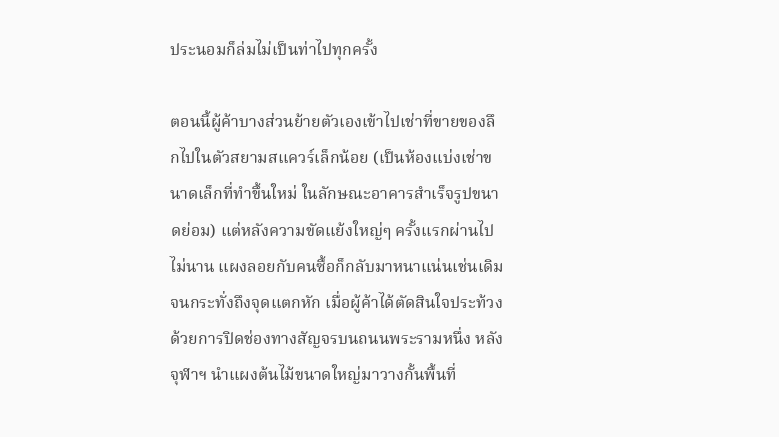ประนอมก็ล่มไม่เป็นท่าไปทุกครั้ง

ตอนนี้ผู้ค้าบางส่วนย้ายตัวเองเข้าไปเช่าที่ขายของลึกไปในตัวสยามสแควร์เล็กน้อย (เป็นห้องแบ่งเช่าขนาดเล็กที่ทำขึ้นใหม่ ในลักษณะอาคารสำเร็จรูปขนาดย่อม) แต่หลังความขัดแย้งใหญ่ๆ ครั้งแรกผ่านไปไม่นาน แผงลอยกับคนซื้อก็กลับมาหนาแน่นเช่นเดิมจนกระทั่งถึงจุดแตกหัก เมื่อผู้ค้าได้ตัดสินใจประท้วงด้วยการปิดช่องทางสัญจรบนถนนพระรามหนึ่ง หลังจุฬาฯ นำแผงต้นไม้ขนาดใหญ่มาวางกั้นพื้นที่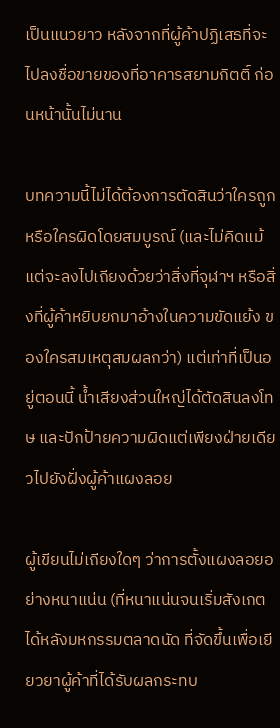เป็นแนวยาว หลังจากที่ผู้ค้าปฏิเสธที่จะไปลงชื่อขายของที่อาคารสยามกิตติ์ ก่อนหน้านั้นไม่นาน

บทความนี้ไม่ได้ต้องการตัดสินว่าใครถูกหรือใครผิดโดยสมบูรณ์ (และไม่คิดแม้แต่จะลงไปเถียงด้วยว่าสิ่งที่จุฬาฯ หรือสิ่งที่ผู้ค้าหยิบยกมาอ้างในความขัดแย้ง ของใครสมเหตุสมผลกว่า) แต่เท่าที่เป็นอยู่ตอนนี้ น้ำเสียงส่วนใหญ่ได้ตัดสินลงโทษ และปักป้ายความผิดแต่เพียงฝ่ายเดียวไปยังฝั่งผู้ค้าแผงลอย

ผู้เขียนไม่เถียงใดๆ ว่าการตั้งแผงลอยอย่างหนาแน่น (ที่หนาแน่นจนเริ่มสังเกตได้หลังมหกรรมตลาดนัด ที่จัดขึ้นเพื่อเยียวยาผู้ค้าที่ได้รับผลกระทบ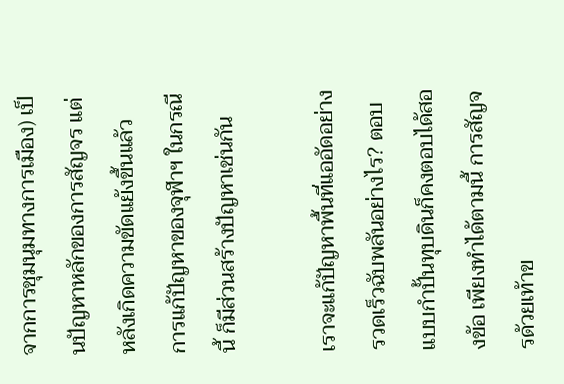จากการชุมนุมทางการเมือง) เป็นปัญหาหลักของการสัญจร แต่หลังเกิดความขัดแย้งขึ้นแล้ว การแก้ปัญหาของจุฬาฯ ในกรณีนี้ ก็มีส่วนสร้างปัญหาเช่นกัน

เราจะแก้ปัญหาพื้นที่แออัดอย่างรวดเร็วฉับพลันอย่างไร? ตอบแบบกำปั้นทุบดินก็คงตอบได้สองข้อ เพียงทำได้ตามนี้ การสัญจรด้วยเท้าข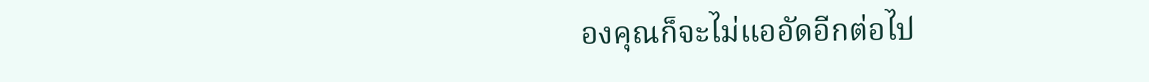องคุณก็จะไม่แออัดอีกต่อไป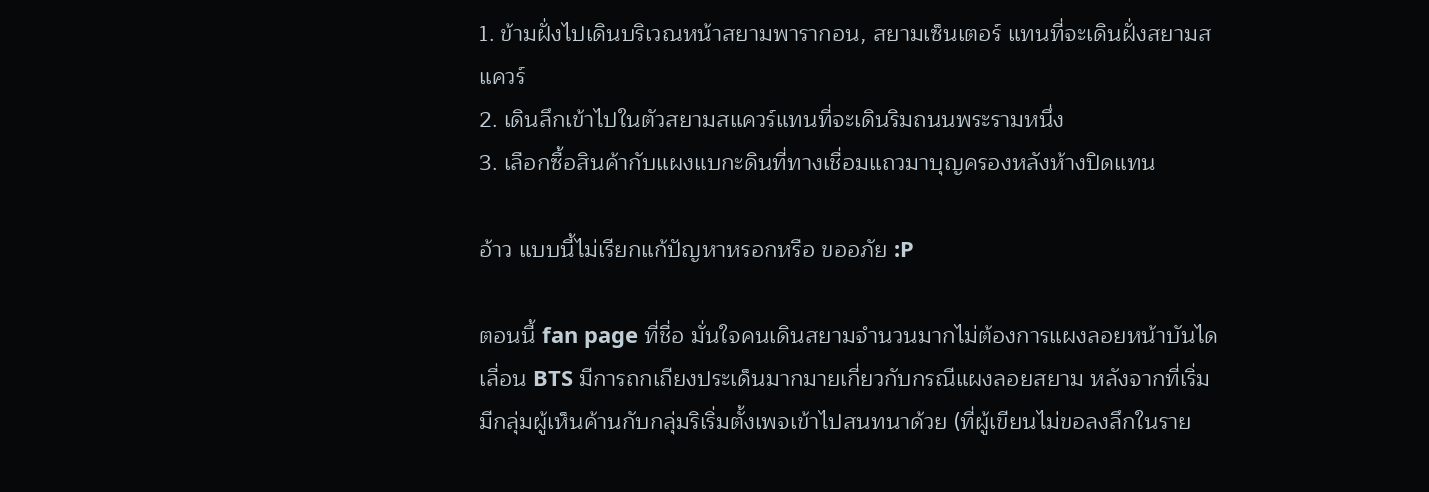1. ข้ามฝั่งไปเดินบริเวณหน้าสยามพารากอน, สยามเซ็นเตอร์ แทนที่จะเดินฝั่งสยามสแควร์
2. เดินลึกเข้าไปในตัวสยามสแควร์แทนที่จะเดินริมถนนพระรามหนึ่ง
3. เลือกซื้อสินค้ากับแผงแบกะดินที่ทางเชื่อมแถวมาบุญครองหลังห้างปิดแทน

อ้าว แบบนี้ไม่เรียกแก้ปัญหาหรอกหรือ ขออภัย :P

ตอนนี้ fan page ที่ชื่อ มั่นใจคนเดินสยามจำนวนมากไม่ต้องการแผงลอยหน้าบันไดเลื่อน BTS มีการถกเถียงประเด็นมากมายเกี่ยวกับกรณีแผงลอยสยาม หลังจากที่เริ่มมีกลุ่มผู้เห็นค้านกับกลุ่มริเริ่มตั้งเพจเข้าไปสนทนาด้วย (ที่ผู้เขียนไม่ขอลงลึกในราย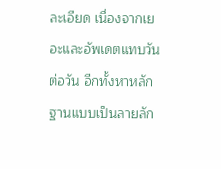ละเอียด เนื่องจากเยอะและอัพเดตแทบวันต่อวัน อีกทั้งหาหลักฐานแบบเป็นลายลัก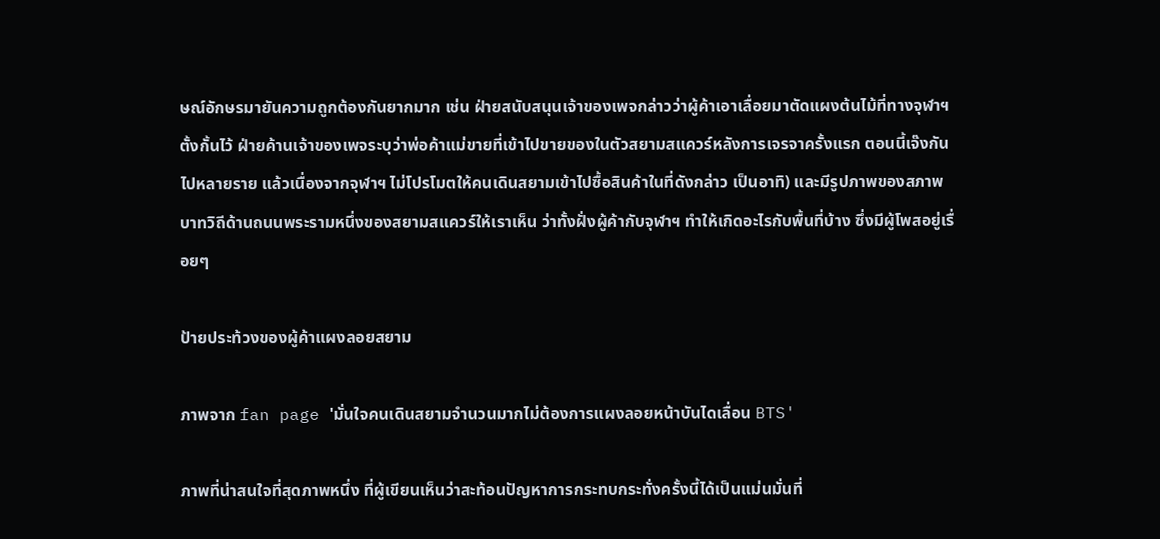ษณ์อักษรมายันความถูกต้องกันยากมาก เช่น ฝ่ายสนับสนุนเจ้าของเพจกล่าวว่าผู้ค้าเอาเลื่อยมาตัดแผงต้นไม้ที่ทางจุฬาฯ ตั้งกั้นไว้ ฝ่ายค้านเจ้าของเพจระบุว่าพ่อค้าแม่ขายที่เข้าไปขายของในตัวสยามสแควร์หลังการเจรจาครั้งแรก ตอนนี้เจ๊งกันไปหลายราย แล้วเนื่องจากจุฬาฯ ไม่โปรโมตให้คนเดินสยามเข้าไปซื้อสินค้าในที่ดังกล่าว เป็นอาทิ) และมีรูปภาพของสภาพบาทวิถีด้านถนนพระรามหนึ่งของสยามสแควร์ให้เราเห็น ว่าทั้งฝั่งผู้ค้ากับจุฬาฯ ทำให้เกิดอะไรกับพื้นที่บ้าง ซึ่งมีผู้โพสอยู่เรื่อยๆ

ป้ายประท้วงของผู้ค้าแผงลอยสยาม

ภาพจาก fan page 'มั่นใจคนเดินสยามจำนวนมากไม่ต้องการแผงลอยหน้าบันไดเลื่อน BTS'

ภาพที่น่าสนใจที่สุดภาพหนึ่ง ที่ผู้เขียนเห็นว่าสะท้อนปัญหาการกระทบกระทั่งครั้งนี้ได้เป็นแม่นมั่นที่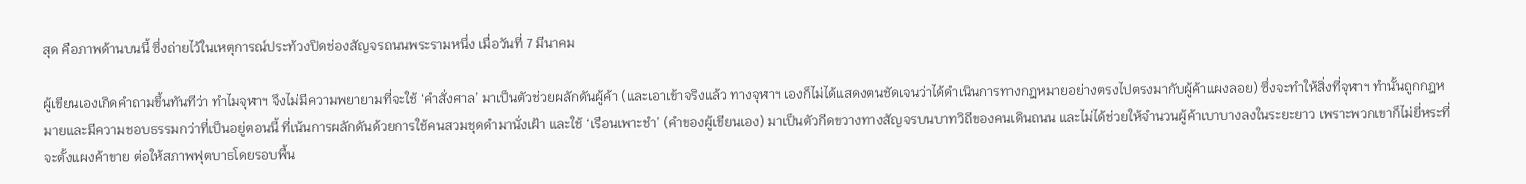สุด คือภาพด้านบนนี้ ซึ่งถ่ายไว้ในเหตุการณ์ประท้วงปิดช่องสัญจรถนนพระรามหนึ่ง เมื่อวันที่ 7 มีนาคม

ผู้เขียนเองเกิดคำถามขึ้นทันทีว่า ทำไมจุฬาฯ จึงไม่มีความพยายามที่จะใช้ ‘คำสั่งศาล’ มาเป็นตัวช่วยผลักดันผู้ค้า (และเอาเข้าจริงแล้ว ทางจุฬาฯ เองก็ไม่ได้แสดงตนชัดเจนว่าได้ดำเนินการทางกฎหมายอย่างตรงไปตรงมากับผู้ค้าแผงลอย) ซึ่งจะทำให้สิ่งที่จุฬาฯ ทำนั้นถูกกฎหมายและมีความชอบธรรมกว่าที่เป็นอยู่ตอนนี้ ที่เน้นการผลักดันด้วยการใช้คนสวมชุดดำมานั่งเฝ้า และใช้ ‘เรือนเพาะชำ’ (คำของผู้เขียนเอง) มาเป็นตัวกีดขวางทางสัญจรบนบาทวิถีของคนเดินถนน และไม่ได้ช่วยให้จำนวนผู้ค้าเบาบางลงในระยะยาว เพราะพวกเขาก็ไม่ยี่หระที่จะตั้งแผงค้าขาย ต่อให้สภาพฟุตบาธโดยรอบพื้น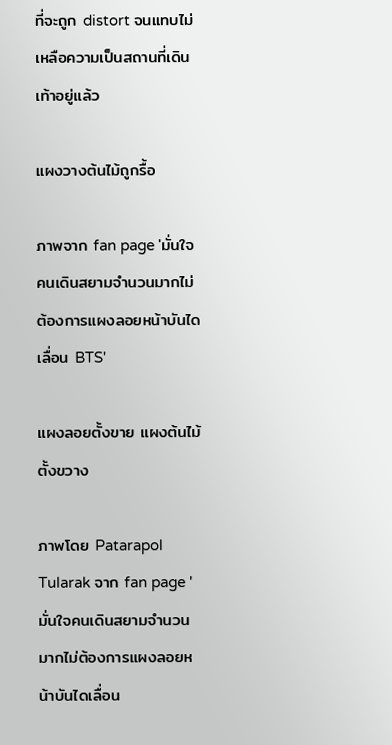ที่จะถูก distort จนแทบไม่เหลือความเป็นสถานที่เดินเท้าอยู่แล้ว

แผงวางต้นไม้ถูกรื้อ

ภาพจาก fan page 'มั่นใจคนเดินสยามจำนวนมากไม่ต้องการแผงลอยหน้าบันไดเลื่อน BTS'

แผงลอยตั้งขาย แผงต้นไม้ตั้งขวาง

ภาพโดย Patarapol Tularak จาก fan page 'มั่นใจคนเดินสยามจำนวนมากไม่ต้องการแผงลอยหน้าบันไดเลื่อน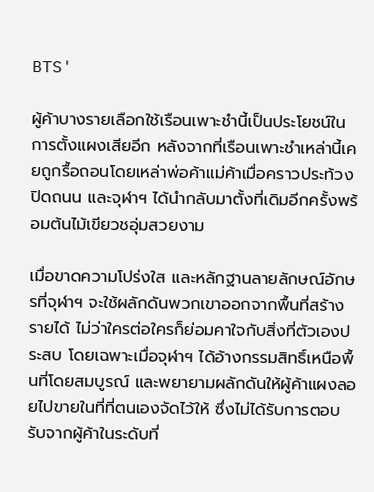BTS'

ผู้ค้าบางรายเลือกใช้เรือนเพาะชำนี้เป็นประโยชน์ในการตั้งแผงเสียอีก หลังจากที่เรือนเพาะชำเหล่านี้เคยถูกรื้อถอนโดยเหล่าพ่อค้าแม่ค้าเมื่อคราวประท้วงปิดถนน และจุฬาฯ ได้นำกลับมาตั้งที่เดิมอีกครั้งพร้อมต้นไม้เขียวชอุ่มสวยงาม

เมื่อขาดความโปร่งใส และหลักฐานลายลักษณ์อักษรที่จุฬาฯ จะใช้ผลักดันพวกเขาออกจากพื้นที่สร้างรายได้ ไม่ว่าใครต่อใครก็ย่อมคาใจกับสิ่งที่ตัวเองประสบ โดยเฉพาะเมื่อจุฬาฯ ได้อ้างกรรมสิทธิ์เหนือพื้นที่โดยสมบูรณ์ และพยายามผลักดันให้ผู้ค้าแผงลอยไปขายในที่ที่ตนเองจัดไว้ให้ ซึ่งไม่ได้รับการตอบรับจากผู้ค้าในระดับที่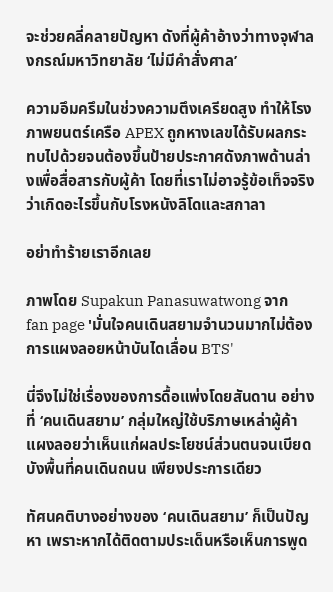จะช่วยคลี่คลายปัญหา ดังที่ผู้ค้าอ้างว่าทางจุฬาลงกรณ์มหาวิทยาลัย ‘ไม่มีคำสั่งศาล’

ความอึมครึมในช่วงความตึงเครียดสูง ทำให้โรงภาพยนตร์เครือ APEX ถูกหางเลขได้รับผลกระทบไปด้วยจนต้องขึ้นป้ายประกาศดังภาพด้านล่างเพื่อสื่อสารกับผู้ค้า โดยที่เราไม่อาจรู้ข้อเท็จจริงว่าเกิดอะไรขึ้นกับโรงหนังลิโดและสกาลา

อย่าทำร้ายเราอีกเลย

ภาพโดย Supakun Panasuwatwong จาก fan page 'มั่นใจคนเดินสยามจำนวนมากไม่ต้องการแผงลอยหน้าบันไดเลื่อน BTS'

นี่จึงไม่ใช่เรื่องของการดื้อแพ่งโดยสันดาน อย่างที่ ‘คนเดินสยาม’ กลุ่มใหญ่ใช้บริภาษเหล่าผู้ค้าแผงลอยว่าเห็นแก่ผลประโยชน์ส่วนตนจนเบียดบังพื้นที่คนเดินถนน เพียงประการเดียว

ทัศนคติบางอย่างของ ‘คนเดินสยาม’ ก็เป็นปัญหา เพราะหากได้ติดตามประเด็นหรือเห็นการพูด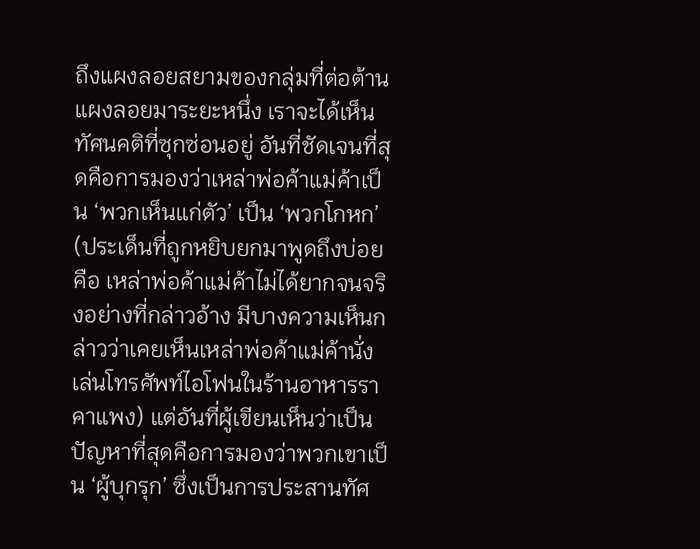ถึงแผงลอยสยามของกลุ่มที่ต่อต้านแผงลอยมาระยะหนึ่ง เราจะได้เห็นทัศนคติที่ซุกซ่อนอยู่ อันที่ชัดเจนที่สุดคือการมองว่าเหล่าพ่อค้าแม่ค้าเป็น ‘พวกเห็นแก่ตัว’ เป็น ‘พวกโกหก’ (ประเด็นที่ถูกหยิบยกมาพูดถึงบ่อยคือ เหล่าพ่อค้าแม่ค้าไม่ได้ยากจนจริงอย่างที่กล่าวอ้าง มีบางความเห็นกล่าวว่าเคยเห็นเหล่าพ่อค้าแม่ค้านั่งเล่นโทรศัพท์ไอโฟนในร้านอาหารราคาแพง) แต่อันที่ผู้เขียนเห็นว่าเป็นปัญหาที่สุดคือการมองว่าพวกเขาเป็น ‘ผู้บุกรุก’ ซึ่งเป็นการประสานทัศ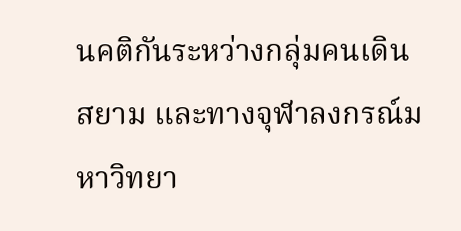นคติกันระหว่างกลุ่มคนเดินสยาม และทางจุฬาลงกรณ์มหาวิทยา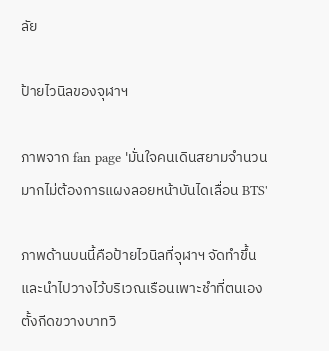ลัย

ป้ายไวนิลของจุฬาฯ

ภาพจาก fan page 'มั่นใจคนเดินสยามจำนวนมากไม่ต้องการแผงลอยหน้าบันไดเลื่อน BTS'

ภาพด้านบนนี้คือป้ายไวนิลที่จุฬาฯ จัดทำขึ้นและนำไปวางไว้บริเวณเรือนเพาะชำที่ตนเองตั้งกีดขวางบาทวิ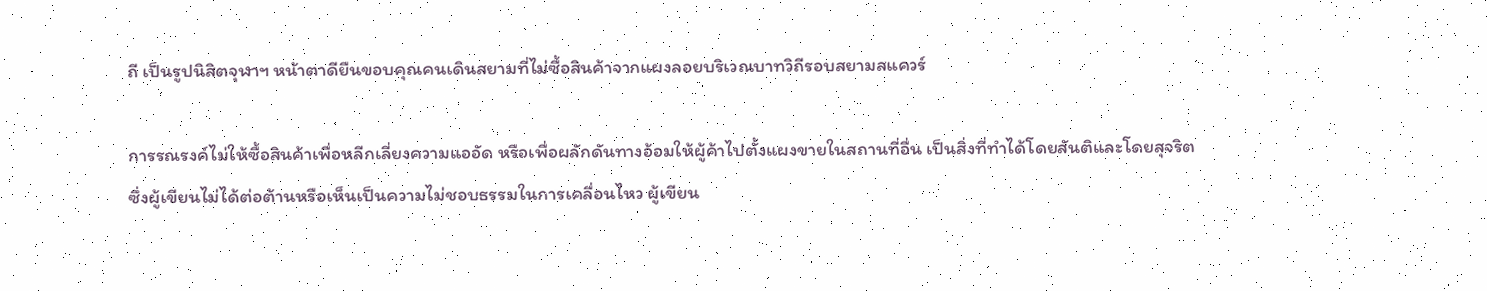ถี เป็นรูปนิสิตจุฬาฯ หน้าตาดียืนขอบคุณคนเดินสยามที่ไม่ซื้อสินค้าจากแผงลอยบริเวณบาทวิถีรอบสยามสแควร์

การรณรงค์ไม่ให้ซื้อสินค้าเพื่อหลีกเลี่ยงความแออัด หรือเพื่อผลักดันทางอ้อมให้ผู้ค้าไปตั้งแผงขายในสถานที่อื่น เป็นสิ่งที่ทำได้โดยสันติและโดยสุจริตซึ่งผู้เขียนไม่ได้ต่อต้านหรือเห็นเป็นความไม่ชอบธรรมในการเคลื่อนไหว ผู้เขียน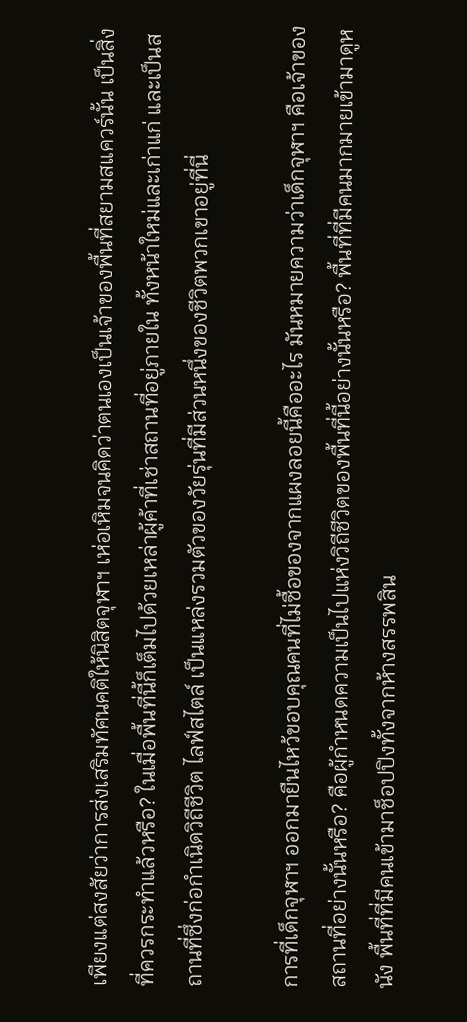เพียงแต่สงสัยว่าการส่งเสริมทัศนคติให้นิสิตจุฬาฯ เห่อเหิมจนคิดว่าตนเองเป็นเจ้าของพื้นที่สยามสแควร์นั้น เป็นสิ่งที่ควรกระทำแล้วหรือ? ในเมื่อพื้นที่นี้ก็เต็มไปด้วยเหล่าผู้ค้าที่เช่าสถานที่อยู่ภายใน ทั้งหน้าใหม่และเก่าแก่ และเป็นสถานที่ซึ่งก่อกำเนิดวิถีชีวิต ไลฟ์สไตล์ เป็นแหล่งรวมตัวของวัยรุ่นที่มีส่วนหนึ่งของชีวิตพวกเขาอยู่ที่นี่

การที่เด็กจุฬาฯ ออกมายืนไหว้ขอบคุณคนที่ไม่ซื้อของจากแผงลอยนี้คืออะไร มันหมายความว่าเด็กจุฬาฯ คือเจ้าของสถานที่อย่างนั้นหรือ? คือผู้กำหนดความเป็นไปแห่งวิถีชีวิตของพื้นที่นี้อย่างนั้นหรือ? พื้นที่ที่มีคนมากมายเข้ามาดูหนัง พื้นที่ที่มีคนเข้ามาช็อปปิงทั้งจากห้างสรรพสิน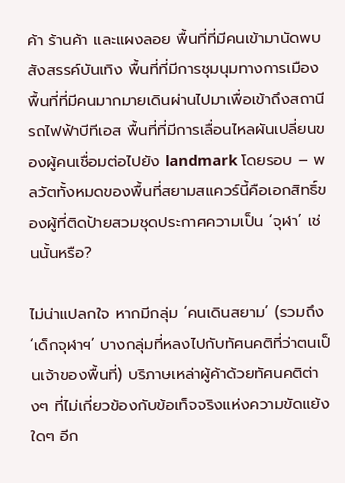ค้า ร้านค้า และแผงลอย พื้นที่ที่มีคนเข้ามานัดพบสังสรรค์บันเทิง พื้นที่ที่มีการชุมนุมทางการเมือง พื้นที่ที่มีคนมากมายเดินผ่านไปมาเพื่อเข้าถึงสถานีรถไฟฟ้าบีทีเอส พื้นที่ที่มีการเลื่อนไหลผันเปลี่ยนของผู้คนเชื่อมต่อไปยัง landmark โดยรอบ – พลวัตทั้งหมดของพื้นที่สยามสแควร์นี้คือเอกสิทธิ์ของผู้ที่ติดป้ายสวมชุดประกาศความเป็น ‘จุฬา’ เช่นนั้นหรือ?

ไม่น่าแปลกใจ หากมีกลุ่ม ‘คนเดินสยาม’ (รวมถึง ‘เด็กจุฬาฯ’ บางกลุ่มที่หลงไปกับทัศนคติที่ว่าตนเป็นเจ้าของพื้นที่) บริภาษเหล่าผู้ค้าด้วยทัศนคติต่างๆ ที่ไม่เกี่ยวข้องกับข้อเท็จจริงแห่งความขัดแย้งใดๆ อีก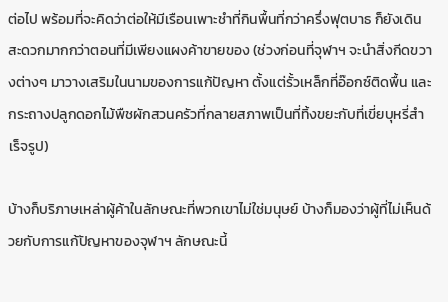ต่อไป พร้อมที่จะคิดว่าต่อให้มีเรือนเพาะชำที่กินพื้นที่กว่าครึ่งฟุตบาธ ก็ยังเดินสะดวกมากกว่าตอนที่มีเพียงแผงค้าขายของ (ช่วงก่อนที่จุฬาฯ จะนำสิ่งกีดขวางต่างๆ มาวางเสริมในนามของการแก้ปัญหา ตั้งแต่รั้วเหล็กที่อ๊อกซ์ติดพื้น และกระถางปลูกดอกไม้พืชผักสวนครัวที่กลายสภาพเป็นที่ทิ้งขยะกับที่เขี่ยบุหรี่สำเร็จรูป)

บ้างก็บริภาษเหล่าผู้ค้าในลักษณะที่พวกเขาไม่ใช่มนุษย์ บ้างก็มองว่าผู้ที่ไม่เห็นด้วยกับการแก้ปัญหาของจุฬาฯ ลักษณะนี้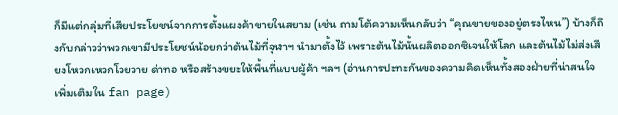ก็มีแต่กลุ่มที่เสียประโยชน์จากการตั้งแผงค้าขายในสยาม (เช่น ถามโต้ความเห็นกลับว่า “คุณขายของอยู่ตรงไหน”) บ้างก็ถึงกับกล่าวว่าพวกเขามีประโยชน์น้อยกว่าต้นไม้ที่จุฬาฯ นำมาตั้งไว้ เพราะต้นไม้นั้นผลิตออกซิเจนให้โลก และต้นไม้ไม่ส่งเสียงโหวกเหวกโวยวาย ด่าทอ หรือสร้างขยะให้พื้นที่แบบผู้ค้า ฯลฯ (อ่านการปะทะกันของความคิดเห็นทั้งสองฝ่ายที่น่าสนใจเพิ่มเติมใน fan page)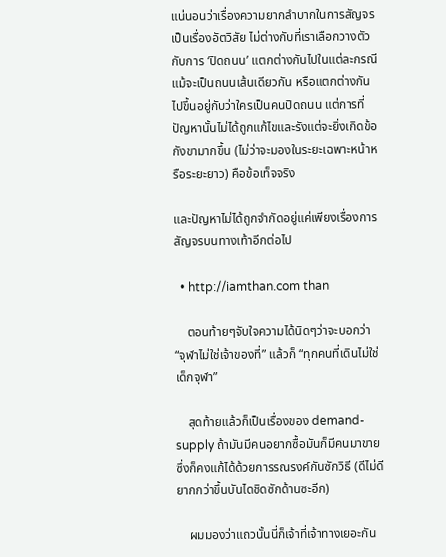แน่นอนว่าเรื่องความยากลำบากในการสัญจรเป็นเรื่องอัตวิสัย ไม่ต่างกับที่เราเลือกวางตัวกับการ ‘ปิดถนน’ แตกต่างกันไปในแต่ละกรณีแม้จะเป็นถนนเส้นเดียวกัน หรือแตกต่างกันไปขึ้นอยู่กับว่าใครเป็นคนปิดถนน แต่การที่ปัญหานั้นไม่ได้ถูกแก้ไขและรังแต่จะยิ่งเกิดข้อกังขามากขึ้น (ไม่ว่าจะมองในระยะเฉพาะหน้าหรือระยะยาว) คือข้อเท็จจริง

และปัญหาไม่ได้ถูกจำกัดอยู่แค่เพียงเรื่องการสัญจรบนทางเท้าอีกต่อไป

  • http://iamthan.com than

    ตอนท้ายๆจับใจความได้นิดๆว่าจะบอกว่า “จุฬาไม่ใช่เจ้าของที่” แล้วก็ “ทุกคนที่เดินไม่ใช่เด็กจุฬา”

    สุดท้ายแล้วก็เป็นเรื่องของ demand-supply ถ้ามันมีคนอยากซื้อมันก็มีคนมาขาย ซึ่งก็คงแก้ได้ด้วยการรณรงค์กันซักวิธี (ดีไม่ดียากกว่าขึ้นบันไดชิดซักด้านซะอีก)

    ผมมองว่าแถวนั้นนี่ก็เจ้าที่เจ้าทางเยอะกัน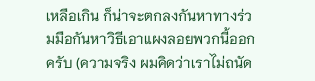เหลือเกิน ก็น่าจะตกลงกันหาทางร่วมมือกันหาวิธีเอาแผงลอยพวกนี้ออกครับ (ความจริง ผมคิดว่าเราไม่ถนัด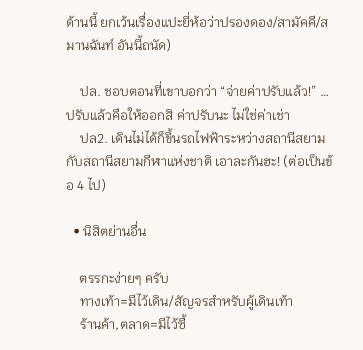ด้านนี้ ยกเว้นเรื่องแปะยี่ห้อว่าปรองดอง/สามัคคี/สมานฉันท์ อันนี้ถนัด)

    ปล. ชอบตอนที่เขาบอกว่า “จ่ายค่าปรับแล้ว!” … ปรับแล้วคือให้ออกสิ ค่าปรับนะ ไม่ใช่ค่าเช่า
    ปล2. เดินไม่ได้ก็ขึ้นรถไฟฟ้าระหว่างสถานีสยามกับสถานีสยามกีฬาแห่งชาติ เอาละกันฮะ! (ต่อเป็นข้อ 4 ไป)

  • นิสิตย่านอื่น

    ตรรกะง่ายๆ ครับ
    ทางเท้า=มีไว้เดิน/สัญจรสำหรับผู้เดินเท้า
    ร้านค้า,ตลาด=มีไว้ซื้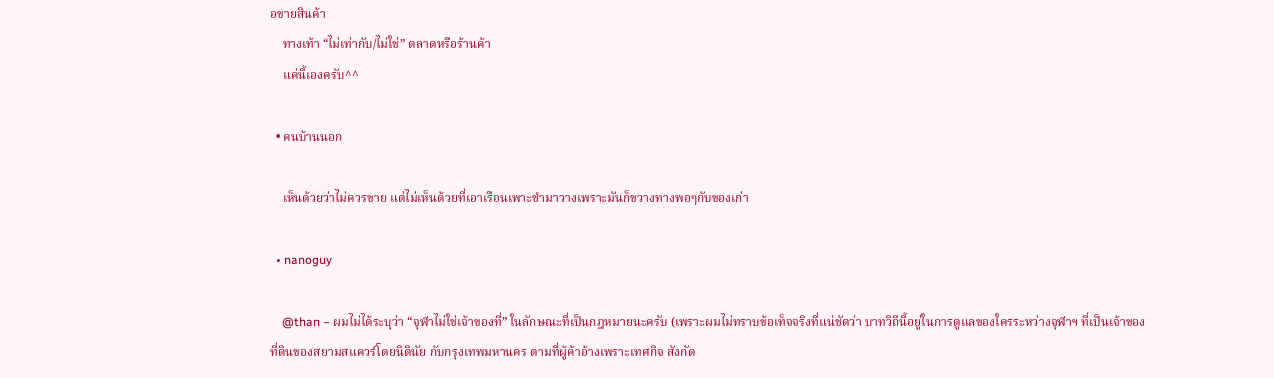อขายสินค้า
    ทางเท้า “ไม่เท่ากับ/ไม่ใช่” ตลาดหรือร้านค้า
    แค่นี้เองครับ^^

  • คนบ้านนอก

    เห็นด้วยว่าไม่ควรขาย แต่ไม่เห็นด้วยที่เอาเรือนเพาะชำมาวางเพราะมันก็ขวางทางพอๆกับของเก่า

  • nanoguy

    @than – ผมไม่ได้ระบุว่า “จุฬาไม่ใช่เจ้าของที่” ในลักษณะที่เป็นกฎหมายนะครับ (เพราะผมไม่ทราบข้อเท็จจริงที่แน่ชัดว่า บาทวิถีนี้อยู่ในการดูแลของใครระหว่างจุฬาฯ ที่เป็นเจ้าของที่ดินของสยามสแควร์โดยนิตินัย กับกรุงเทพมหานคร ตามที่ผู้ค้าอ้างเพราะเทศกิจ สังกัด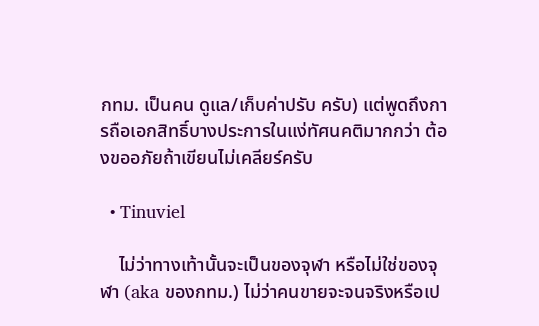กทม. เป็นคน ดูแล/เก็บค่าปรับ ครับ) แต่พูดถึงการถือเอกสิทธิ์บางประการในแง่ทัศนคติมากกว่า ต้องขออภัยถ้าเขียนไม่เคลียร์ครับ

  • Tinuviel

    ไม่ว่าทางเท้านั้นจะเป็นของจุฬา หรือไม่ใช่ของจุฬา (aka ของกทม.) ไม่ว่าคนขายจะจนจริงหรือเป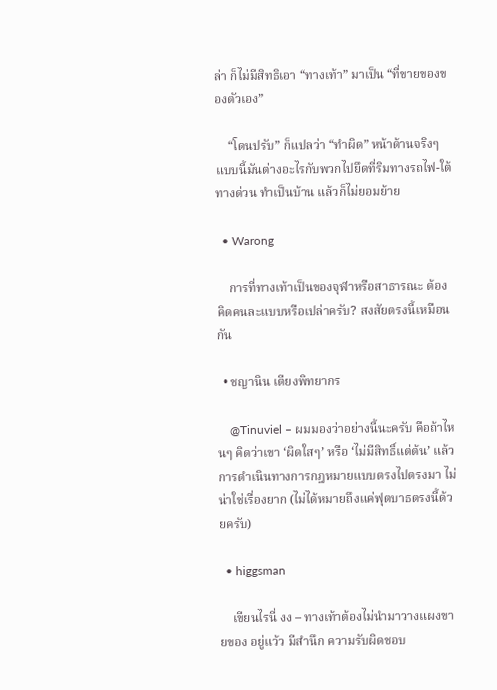ล่า ก็ไม่มีสิทธิเอา “ทางเท้า” มาเป็น “ที่ขายของของตัวเอง”

    “โดนปรับ” ก็แปลว่า “ทำผิด” หน้าด้านจริงๆ แบบนี้มันต่างอะไรกับพวกไปยึดที่ริมทางรถไฟ-ใต้ทางด่วน ทำเป็นบ้าน แล้วก็ไม่ยอมย้าย

  • Warong

    การที่ทางเท้าเป็นของจุฬาหรือสาธารณะ ต้องคิดคนละแบบหรือเปล่าครับ? สงสัยตรงนี้เหมือนกัน

  • ชญานิน เตียงพิทยากร

    @Tinuviel – ผมมองว่าอย่างนี้นะครับ คือถ้าไหนๆ คิดว่าเขา ‘ผิดใสๆ’ หรือ ‘ไม่มีสิทธิ์แต่ต้น’ แล้ว การดำเนินทางการกฎหมายแบบตรงไปตรงมา ไม่น่าใช่เรื่องยาก (ไม่ได้หมายถึงแค่ฟุตบาธตรงนี้ด้วยครับ)

  • higgsman

    เขียนไรนี่ งง – ทางเท้าต้องไม่นำมาวางแผงขายของ อยู่แว้ว มีสำนึก ความรับผิดชอบ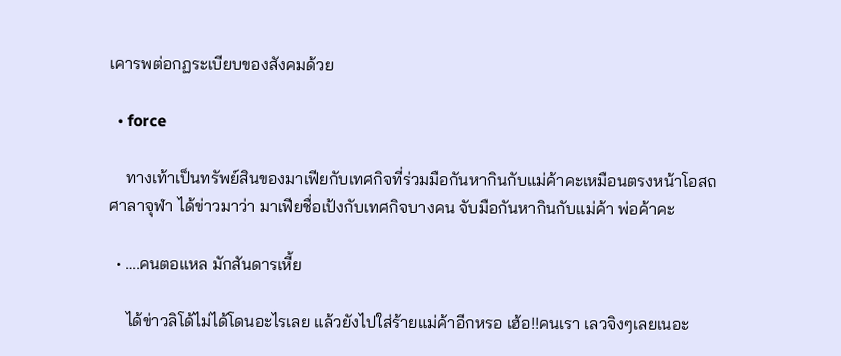เคารพต่อกฏระเบียบของสังคมด้วย

  • force

    ทางเท้าเป็นทรัพย์สินของมาเฟียกับเทศกิจที่ร่วมมือกันหากินกับแม่ค้าคะเหมือนตรงหน้าโอสถศาลาจุฬา ได้ข่าวมาว่า มาเฟียชื่อเป้งกับเทศกิจบางคน จับมือกันหากินกับแม่ค้า พ่อค้าคะ

  • ….คนตอแหล มักสันดารเหี้ย

    ได้ข่าวลิโด้ไม่ได้โดนอะไรเลย แล้วยังไปใส่ร้ายแม่ค้าอีกหรอ เฮ้อ!!คนเรา เลวจิงๆเลยเนอะ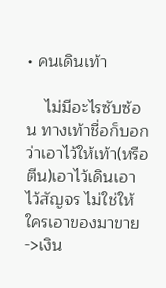• คนเดินเท้า

    ไม่มีอะไรซับซ้อน ทางเท้าชื่อก็บอกว่าเอาไว้ให้เท้า(หรือตีน)เอาไว้เดินเอาไว้สัญจร ไม่ใช่ให้ใครเอาของมาขาย->เงิน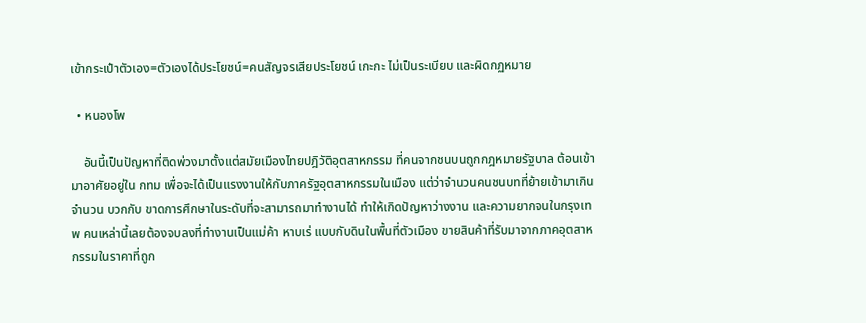เข้ากระเป๋าตัวเอง=ตัวเองได้ประโยชน์=คนสัญจรเสียประโยชน์ เกะกะ ไม่เป็นระเบียบ และผิดกฏหมาย

  • หนองโพ

    อันนี้เป็นปัญหาที่ติดพ่วงมาตั้งแต่สมัยเมืองไทยปฎิวัติอุตสาหกรรม ที่คนจากชนบนถูกกฎหมายรัฐบาล ต้อนเข้ามาอาศัยอยู่ใน กทม เพื่อจะได้เป็นแรงงานให้กับภาครัฐอุตสาหกรรมในเมือง แต่ว่าจำนวนคนชนบทที่ย้ายเข้ามาเกินจำนวน บวกกับ ขาดการศึกษาในระดับที่จะสามารถมาทำงานได้ ทำให้เกิดปัญหาว่างงาน และความยากจนในกรุงเทพ คนเหล่านี้เลยต้องจบลงที่ทำงานเป็นแม่ค้า หาบเร่ แบบกับดินในพื้นที่ตัวเมือง ขายสินค้าที่รับมาจากภาคอุตสาหกรรมในราคาที่ถูก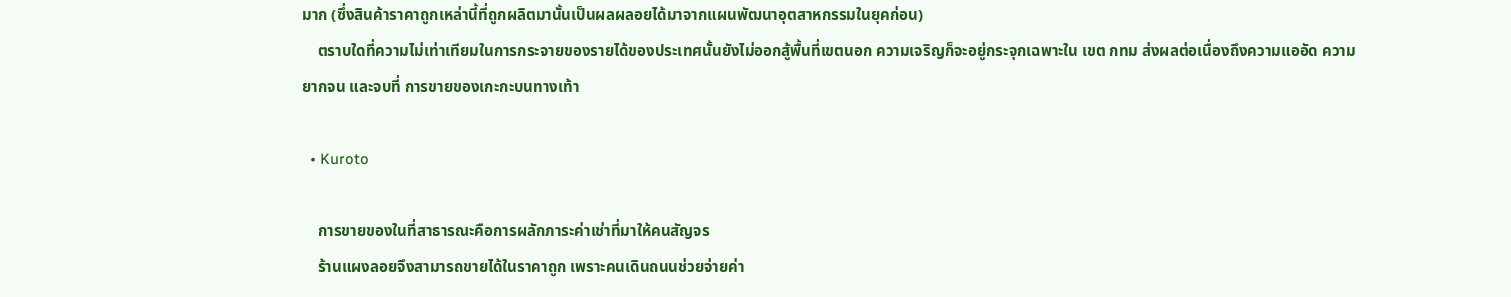มาก (ซึ่งสินค้าราคาถูกเหล่านี้ที่ถูกผลิตมานั้นเป็นผลผลอยได้มาจากแผนพัฒนาอุตสาหกรรมในยุคก่อน)
    ตราบใดที่ความไม่เท่าเทียมในการกระจายของรายได้ของประเทศนั้นยังไม่ออกสู้พื้นที่เขตนอก ความเจริญก็จะอยู่กระจุกเฉพาะใน เขต กทม ส่งผลต่อเนื่องถึงความแออัด ความยากจน และจบที่ การขายของเกะกะบนทางเท้า

  • Kuroto

    การขายของในที่สาธารณะคือการผลักภาระค่าเช่าที่มาให้คนสัญจร
    ร้านแผงลอยจึงสามารถขายได้ในราคาถูก เพราะคนเดินถนนช่วยจ่ายค่า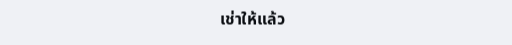เช่าให้แล้ว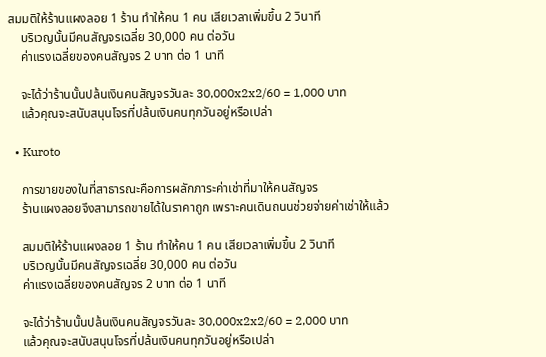สมมติให้ร้านแผงลอย 1 ร้าน ทำให้คน 1 คน เสียเวลาเพิ่มขึ้น 2 วินาที
    บริเวญนั้นมีคนสัญจรเฉลี่ย 30,000 คน ต่อวัน
    ค่าแรงเฉลี่ยของคนสัญจร 2 บาท ต่อ 1 นาที

    จะได้ว่าร้านนั้นปล้นเงินคนสัญจรวันละ 30,000x2x2/60 = 1,000 บาท
    แล้วคุณจะสนับสนุนโจรที่ปล้นเงินคนทุกวันอยู่หรือเปล่า

  • Kuroto

    การขายของในที่สาธารณะคือการผลักภาระค่าเช่าที่มาให้คนสัญจร
    ร้านแผงลอยจึงสามารถขายได้ในราคาถูก เพราะคนเดินถนนช่วยจ่ายค่าเช่าให้แล้ว

    สมมติให้ร้านแผงลอย 1 ร้าน ทำให้คน 1 คน เสียเวลาเพิ่มขึ้น 2 วินาที
    บริเวญนั้นมีคนสัญจรเฉลี่ย 30,000 คน ต่อวัน
    ค่าแรงเฉลี่ยของคนสัญจร 2 บาท ต่อ 1 นาที

    จะได้ว่าร้านนั้นปล้นเงินคนสัญจรวันละ 30,000x2x2/60 = 2,000 บาท
    แล้วคุณจะสนับสนุนโจรที่ปล้นเงินคนทุกวันอยู่หรือเปล่า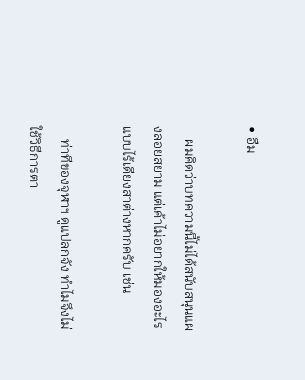• อืม

    ผมคิดว่าบทความนี้ไม่ได้สนับสนุนแผงลอยสยาม แต่เค้าไม่อยากให้มองอะไรแบบไร้เดียงสาต่างหากครับ เช่น

    ท่าทีของจุฬาฯ ดูแปลกจัง ทำไมจึงไม่ใช้วิธีการตา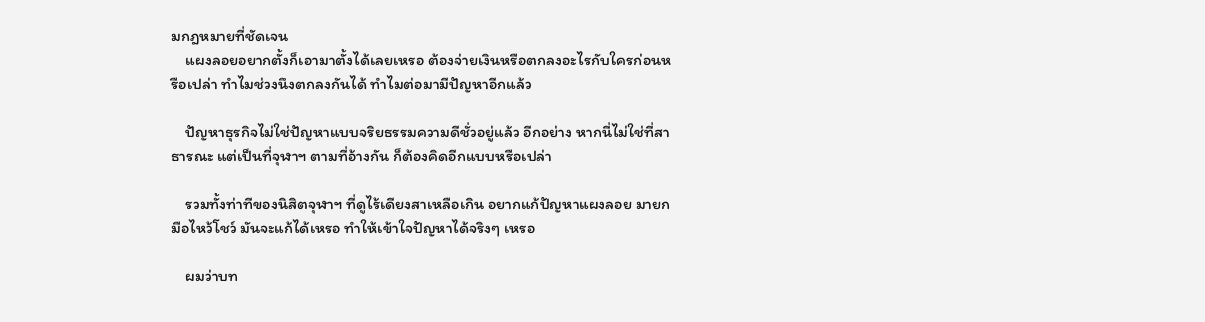มกฎหมายที่ชัดเจน
    แผงลอยอยากตั้งก็เอามาตั้งได้เลยเหรอ ต้องจ่ายเงินหรือตกลงอะไรกับใครก่อนหรือเปล่า ทำไมช่วงนึงตกลงกันได้ ทำไมต่อมามีปัญหาอีกแล้ว

    ปัญหาธุรกิจไม่ใช่ปัญหาแบบจริยธรรมความดีชั่วอยู่แล้ว อีกอย่าง หากนี่ไม่ใช่ที่สาธารณะ แต่เป็นที่จุฬาฯ ตามที่อ้างกัน ก็ต้องคิดอีกแบบหรือเปล่า

    รวมทั้งท่าทีของนิสิตจุฬาฯ ที่ดูไร้เดียงสาเหลือเกิน อยากแก้ปัญหาแผงลอย มายกมือไหว้โชว์ มันจะแก้ได้เหรอ ทำให้เข้าใจปัญหาได้จริงๆ เหรอ

    ผมว่าบท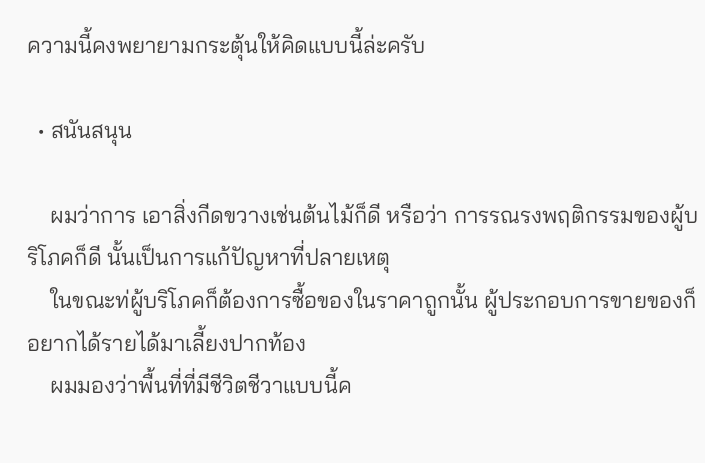ความนี้คงพยายามกระตุ้นให้คิดแบบนี้ล่ะครับ

  • สนันสนุน

    ผมว่าการ เอาสิ่งกีดขวางเช่นต้นไม้ก็ดี หรือว่า การรณรงพฤติกรรมของผู้บริโภคก็ดี นั้นเป็นการแก้ปัญหาที่ปลายเหตุ
    ในขณะท่ผู้บริโภคก็ต้องการซื้อของในราคาถูกนั้น ผู้ประกอบการขายของก็อยากได้รายได้มาเลี้ยงปากท้อง
    ผมมองว่าพื้นที่ที่มีชีวิตชีวาแบบนี้ค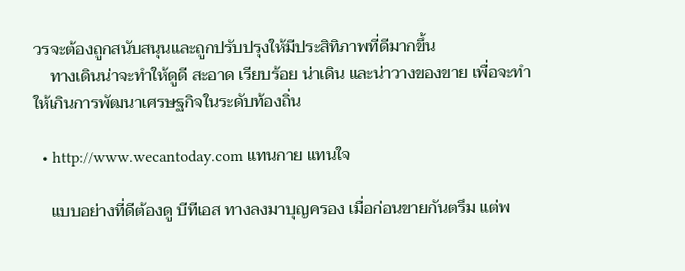วรจะต้องถูกสนับสนุนและถูกปรับปรุงให้มีประสิทิภาพที่ดีมากขึ้น
    ทางเดินน่าจะทำให้ดูดี สะอาด เรียบร้อย น่าเดิน และน่าวางของขาย เพื่อจะทำให้เกินการพัฒนาเศรษฐกิจในระดับท้องถิ่น

  • http://www.wecantoday.com แทนกาย แทนใจ

    แบบอย่างที่ดีต้องดู บีทีเอส ทางลงมาบุญครอง เมื่อก่อนขายกันตรึม แต่พ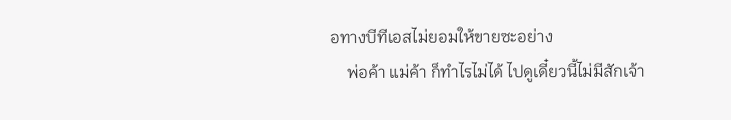อทางบีทีเอสไม่ยอมให้ขายซะอย่าง
    พ่อค้า แม่ค้า ก็ทำไรไม่ได้ ไปดูเดี๋ยวนี้ไม่มีสักเจ้า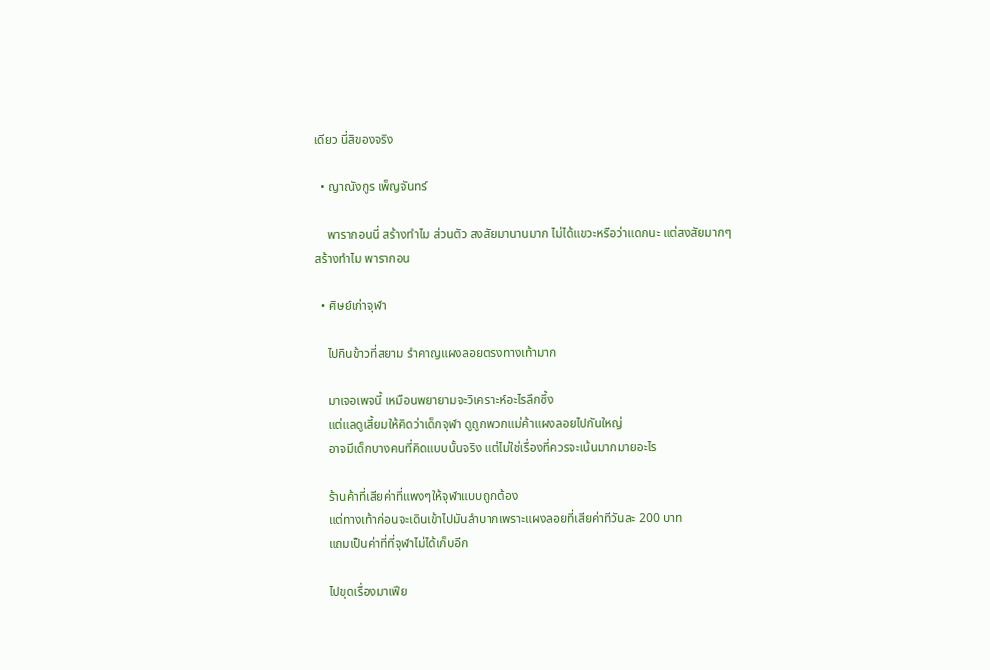เดียว นี่สิของจริง

  • ญาณังกูร เพ็ญจันทร์

    พารากอนนี่ สร้างทำไม ส่วนตัว สงสัยมานานมาก ไม่ได้แขวะหรือว่าแดกนะ แต่สงสัยมากๆ สร้างทำไม พารากอน

  • ศิษย์เก่าจุฬา

    ไปกินข้าวที่สยาม รำคาญแผงลอยตรงทางเท้ามาก

    มาเจอเพจนี้ เหมือนพยายามจะวิเคราะห์อะไรลึกซึ้ง
    แต่แลดูเสี้ยมให้คิดว่าเด็กจุฬา ดูถูกพวกแม่ค้าแผงลอยไปกันใหญ่
    อาจมีเด็กบางคนที่คิดแบบนั้นจริง แต่ไม่ใช่เรื่องที่ควรจะเน้นมากมายอะไร

    ร้านค้าที่เสียค่าที่แพงๆให้จุฬาแบบถูกต้อง
    แต่ทางเท้าก่อนจะเดินเข้าไปมันลำบากเพราะแผงลอยที่เสียค่าทีวันละ 200 บาท
    แถมเป็นค่าที่ที่จุฬาไม่ได้เก็บอีก

    ไปขุดเรื่องมาเฟีย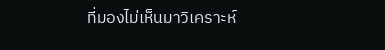ที่มองไม่เห็นมาวิเคราะห์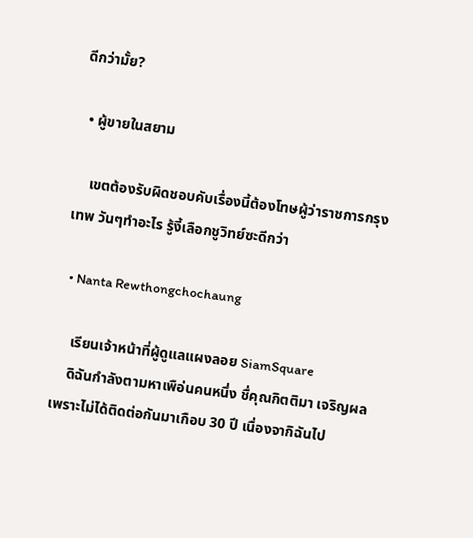ดีกว่ามั้ย?

  • ผู้ขายในสยาม

    เขตต้องรับผิดชอบคับเรื่องนี้ต้องโทษผู้ว่าราชการกรุงเทพ วันๆทำอะไร รู้งี้เลือกชูวิทย์ซะดีกว่า

  • Nanta Rewthongchochaung

    เรียนเจ้าหน้าที่ผู้ดูแลแผงลอย SiamSquare
    ดิฉันกำลังตามหาเพือ่นคนหนึ่ง ชื่คุณกิตติมา เจริญผล เพราะไม่ได้ติดต่อกันมาเกือบ 30 ปี เนื่องจากิฉันไป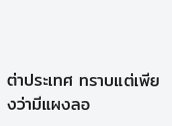ต่าประเทศ ทราบแต่เพียงว่ามีแผงลอ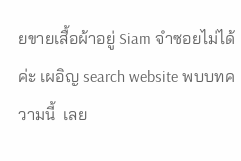ยขายเสื้อผ้าอยู่ Siam จำซอยไม่ได้ค่ะ เผอิญ search website พบบทความนี้  เลย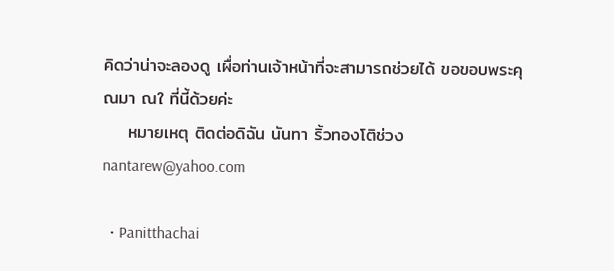คิดว่าน่าจะลองดู เผื่อท่านเจ้าหน้าที่จะสามารถช่วยได้ ขอขอบพระคุณมา ณใ ที่นี้ด้วยค่ะ
    หมายเหตุ ติดต่อดิฉัน นันทา ริ้วทองโติช่วง nantarew@yahoo.com

  • Panitthachai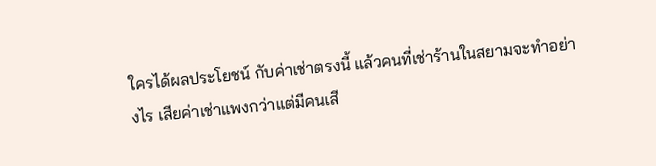ใครได้ผลประโยชน์ กับค่าเช่าตรงนี้ แล้วคนที่เช่าร้านในสยามจะทำอย่างไร เสียค่าเช่าแพงกว่าแต่มีคนเสี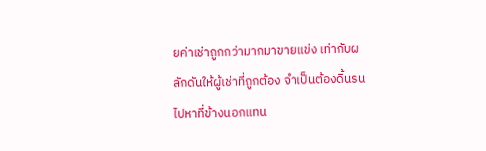ยค่าเช่าถูกกว่ามากมาขายแข่ง เท่ากับผลักดันให้ผู้เช่าที่ถูกต้อง จำเป็นต้องดิ้นรนไปหาที่ข้างนอกแทน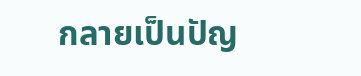กลายเป็นปัญ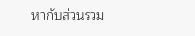หากับส่วนรวม